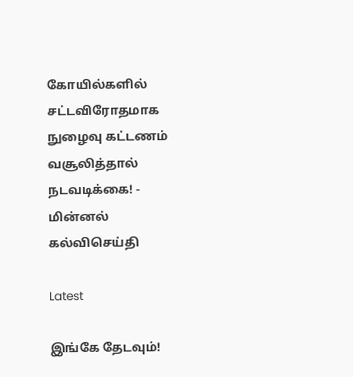கோயில்களில் சட்டவிரோதமாக நுழைவு கட்டணம் வசூலித்தால் நடவடிக்கை! - மின்னல் கல்விசெய்தி

Latest

இங்கே தேடவும்!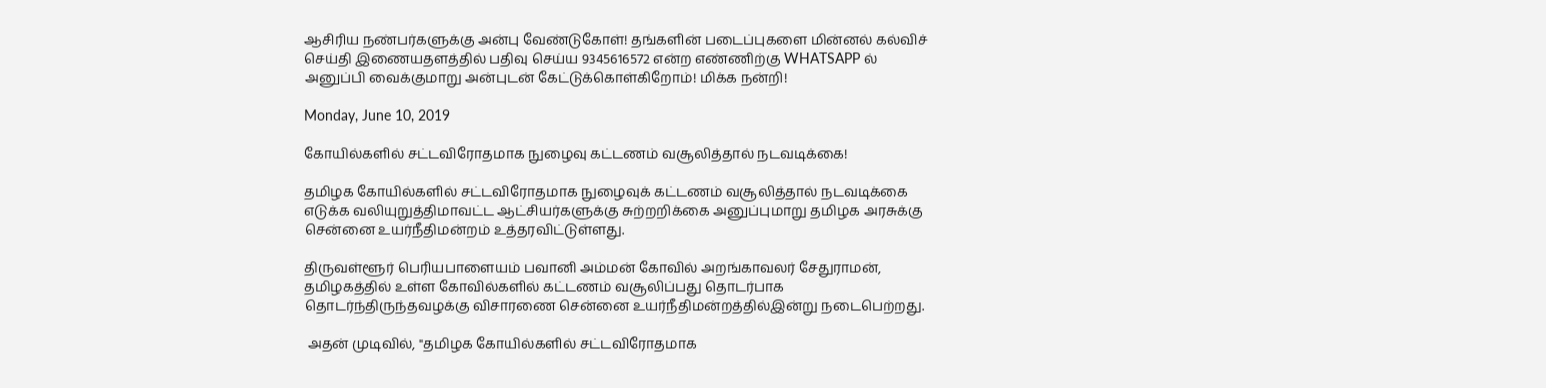ஆசிரிய நண்பர்களுக்கு அன்பு வேண்டுகோள்! தங்களின் படைப்புகளை மின்னல் கல்விச் செய்தி இணையதளத்தில் பதிவு செய்ய 9345616572 என்ற எண்ணிற்கு WHATSAPP ல் அனுப்பி வைக்குமாறு அன்புடன் கேட்டுக்கொள்கிறோம்! மிக்க நன்றி!

Monday, June 10, 2019

கோயில்களில் சட்டவிரோதமாக நுழைவு கட்டணம் வசூலித்தால் நடவடிக்கை!

தமிழக கோயில்களில் சட்டவிரோதமாக நுழைவுக் கட்டணம் வசூலித்தால் நடவடிக்கை எடுக்க வலியுறுத்திமாவட்ட ஆட்சியர்களுக்கு சுற்றறிக்கை அனுப்புமாறு தமிழக அரசுக்கு சென்னை உயர்நீதிமன்றம் உத்தரவிட்டுள்ளது.

திருவள்ளூர் பெரியபாளையம் பவானி அம்மன் கோவில் அறங்காவலர் சேதுராமன், தமிழகத்தில் உள்ள கோவில்களில் கட்டணம் வசூலிப்பது தொடர்பாக தொடர்ந்திருந்தவழக்கு விசாரணை சென்னை உயர்நீதிமன்றத்தில்இன்று நடைபெற்றது.

 அதன் முடிவில், "தமிழக கோயில்களில் சட்டவிரோதமாக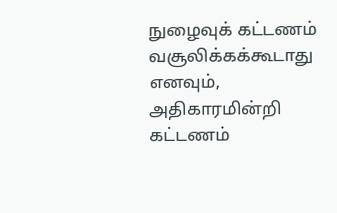நுழைவுக் கட்டணம் வசூலிக்கக்கூடாது எனவும், அதிகாரமின்றி கட்டணம்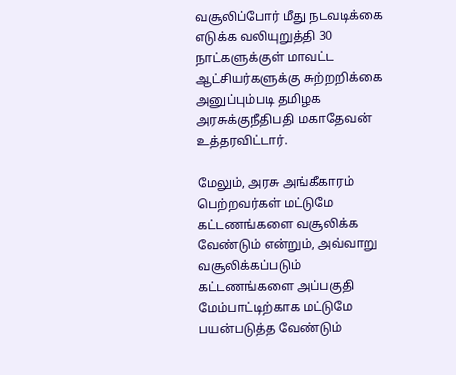வசூலிப்போர் மீது நடவடிக்கை எடுக்க வலியுறுத்தி 30 நாட்களுக்குள் மாவட்ட ஆட்சியர்களுக்கு சுற்றறிக்கை அனுப்பும்படி தமிழக அரசுக்குநீதிபதி மகாதேவன் உத்தரவிட்டார்.

மேலும், அரசு அங்கீகாரம் பெற்றவர்கள் மட்டுமே கட்டணங்களை வசூலிக்க வேண்டும் என்றும், அவ்வாறு வசூலிக்கப்படும் கட்டணங்களை அப்பகுதி மேம்பாட்டிற்காக மட்டுமே பயன்படுத்த வேண்டும்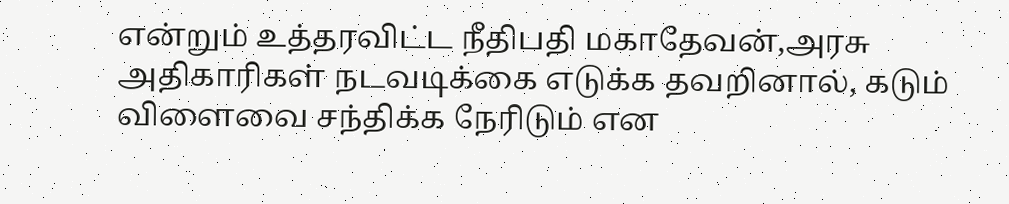என்றும் உத்தரவிட்ட நீதிபதி மகாதேவன்,அரசு அதிகாரிகள் நடவடிக்கை எடுக்க தவறினால், கடும் விளைவை சந்திக்க நேரிடும் என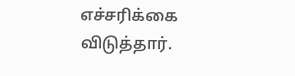எச்சரிக்கை விடுத்தார்.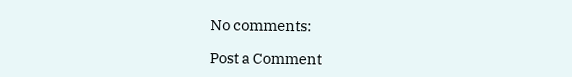No comments:

Post a Comment